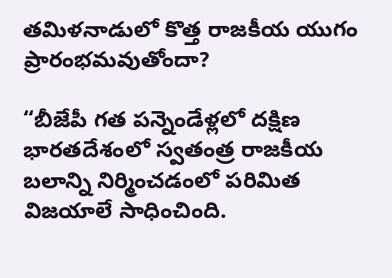తమిళనాడులో కొత్త రాజకీయ యుగం ప్రారంభమవుతోందా?

“బీజేపీ గత పన్నెండేళ్లలో దక్షిణ భారతదేశంలో స్వతంత్ర రాజకీయ బలాన్ని నిర్మించడంలో పరిమిత విజయాలే సాధించింది.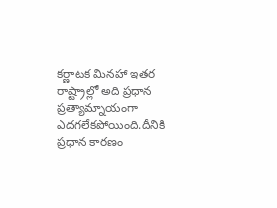కర్ణాటక మినహా ఇతర రాష్ట్రాల్లో అది ప్రధాన ప్రత్యామ్నాయంగా ఎదగలేకపోయింది.దీనికి ప్రధాన కారణం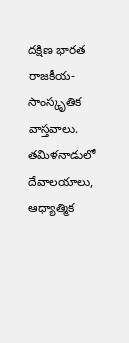దక్షిణ భారత రాజకీయ-సాంస్కృతిక వాస్తవాలు. తమిళనాడులో దేవాలయాలు, ఆధ్యాత్మిక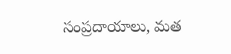సంప్రదాయాలు, మత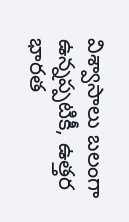విశ్వాసాలు బలంగా ఉన్నప్పటికీ, ఉత్తర భారత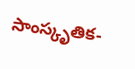సాంస్కృతిక-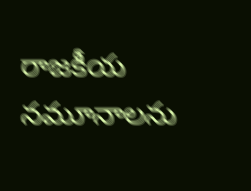రాజకీయ నమూనాలను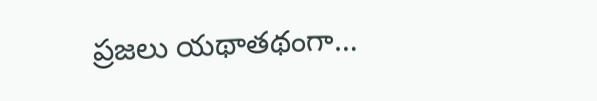ప్రజలు యథాతథంగా…